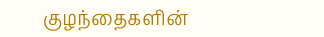குழந்தைகளின்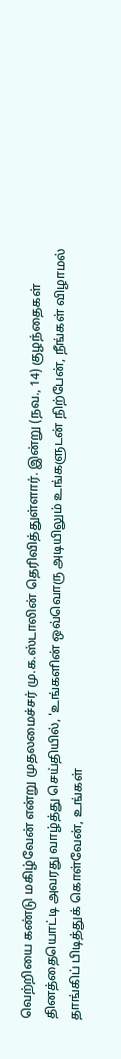வெற்றியை கண்டு மகிழ்வேன் என்று முதலமைச்சர் மு.க.ஸ்டாலின் தெரிவித்துள்ளார். இன்று (நவ., 14) குழந்தைகள் தினத்தையொட்டி அவரது வாழ்த்து செய்தியில், 'உங்களின் ஒவ்வொரு அடியிலும் உங்களுடன் நிற்பேன், நீங்கள் விழாமல் தாங்கிப் பிடித்துக் கொள்வேன், உங்கள்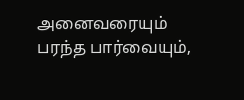அனைவரையும் பரந்த பார்வையும்,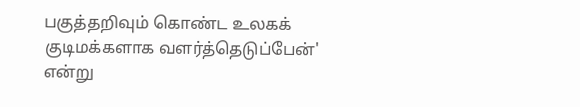பகுத்தறிவும் கொண்ட உலகக் குடிமக்களாக வளர்த்தெடுப்பேன்' என்று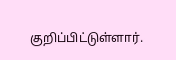குறிப்பிட்டுள்ளார்.